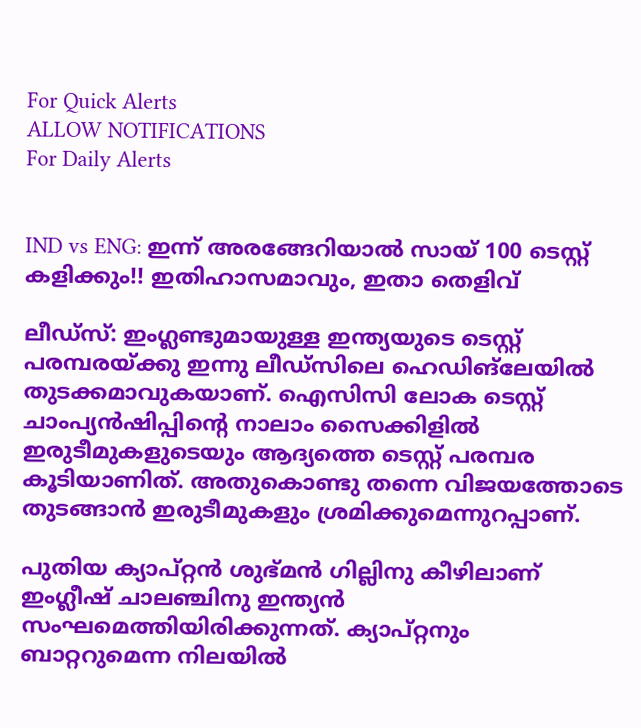For Quick Alerts
ALLOW NOTIFICATIONS
For Daily Alerts


IND vs ENG: ഇന്ന് അരങ്ങേറിയാല്‍ സായ് 100 ടെസ്റ്റ് കളിക്കും!! ഇതിഹാസമാവും, ഇതാ തെളിവ്

ലീഡ്‌സ്: ഇംഗ്ലണ്ടുമായുള്ള ഇന്ത്യയുടെ ടെസ്റ്റ് പരമ്പരയ്ക്കു ഇന്നു ലീഡ്‌സിലെ ഹെഡിങ്‌ലേയില്‍ തുടക്കമാവുകയാണ്. ഐസിസി ലോക ടെസ്റ്റ് ചാംപ്യന്‍ഷിപ്പിന്റെ നാലാം സൈക്കിളില്‍ ഇരുടീമുകളുടെയും ആദ്യത്തെ ടെസ്റ്റ് പരമ്പര കൂടിയാണിത്. അതുകൊണ്ടു തന്നെ വിജയത്തോടെ തുടങ്ങാന്‍ ഇരുടീമുകളും ശ്രമിക്കുമെന്നുറപ്പാണ്.

പുതിയ ക്യാപ്റ്റന്‍ ശുഭ്മന്‍ ഗില്ലിനു കീഴിലാണ് ഇംഗ്ലീഷ് ചാലഞ്ചിനു ഇന്ത്യന്‍ സംഘമെത്തിയിരിക്കുന്നത്. ക്യാപ്റ്റനും ബാറ്ററുമെന്ന നിലയില്‍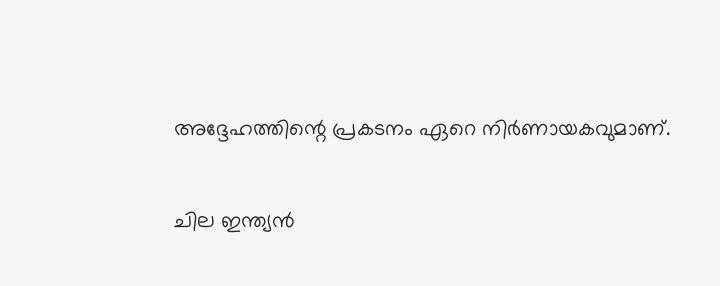അദ്ദേഹത്തിന്റെ പ്രകടനം ഏറെ നിര്‍ണായകവുമാണ്.

ചില ഇന്ത്യന്‍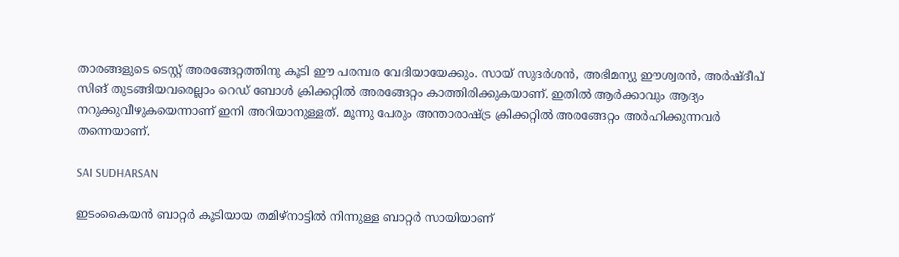താരങ്ങളുടെ ടെസ്റ്റ് അരങ്ങേറ്റത്തിനു കൂടി ഈ പരമ്പര വേദിയായേക്കും. സായ് സുദര്‍ശന്‍, അഭിമന്യു ഈശ്വരന്‍, അര്‍ഷ്ദീപ് സിങ് തുടങ്ങിയവരെല്ലാം റെഡ് ബോള്‍ ക്രിക്കറ്റില്‍ അരങ്ങേറ്റം കാത്തിരിക്കുകയാണ്. ഇതില്‍ ആര്‍ക്കാവും ആദ്യം നറുക്കുവീഴുകയെന്നാണ് ഇനി അറിയാനുള്ളത്. മൂന്നു പേരും അന്താരാഷ്ട്ര ക്രിക്കറ്റില്‍ അരങ്ങേറ്റം അര്‍ഹിക്കുന്നവര്‍ തന്നെയാണ്.

SAI SUDHARSAN

ഇടംകൈയന്‍ ബാറ്റര്‍ കൂടിയായ തമിഴ്‌നാട്ടില്‍ നിന്നുള്ള ബാറ്റര്‍ സായിയാണ്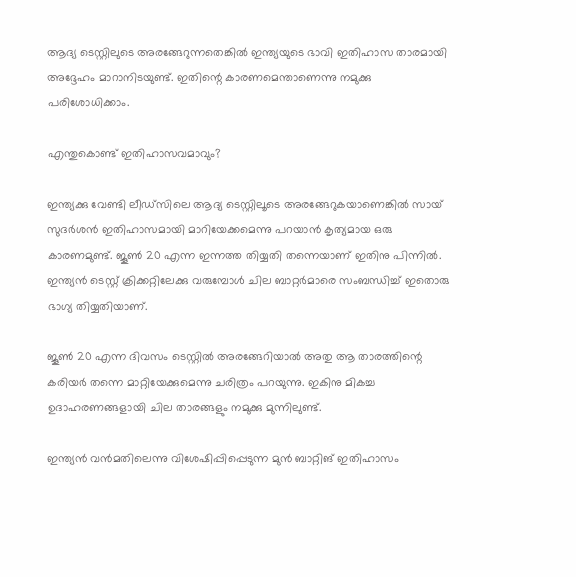ആദ്യ ടെസ്റ്റിലുടെ അരങ്ങേറുന്നതെങ്കില്‍ ഇന്ത്യയുടെ ഭാവി ഇതിഹാസ താരമായി അദ്ദേഹം മാറാനിടയുണ്ട്. ഇതിന്റെ കാരണമെന്താണെന്നു നമുക്കു പരിശോധിക്കാം.

എന്തുകൊണ്ട് ഇതിഹാസവമാവും?

ഇന്ത്യക്കു വേണ്ടി ലീഡ്‌സിലെ ആദ്യ ടെസ്റ്റിലൂടെ അരങ്ങേറുകയാണെങ്കില്‍ സായ് സുദര്‍ശന്‍ ഇതിഹാസമായി മാറിയേക്കമെന്നു പറയാന്‍ കൃത്യമായ ഒരു കാരണമുണ്ട്. ജൂണ്‍ 20 എന്ന ഇന്നത്ത തിയ്യതി തന്നെയാണ് ഇതിനു പിന്നില്‍. ഇന്ത്യന്‍ ടെസ്റ്റ് ക്രിക്കറ്റിലേക്കു വരുമ്പോള്‍ ചില ബാറ്റര്‍മാരെ സംബന്ധിച്ച് ഇതൊരു ഭാഗ്യ തിയ്യതിയാണ്.

ജൂണ്‍ 20 എന്ന ദിവസം ടെസ്റ്റില്‍ അരങ്ങേറിയാല്‍ അതു ആ താരത്തിന്റെ കരിയര്‍ തന്നെ മാറ്റിയേക്കുമെന്നു ചരിത്രം പറയുന്നു. ഇകിനു മികച്ച ഉദാഹരണങ്ങളായി ചില താരങ്ങളും നമുക്കു മുന്നിലുണ്ട്.

ഇന്ത്യന്‍ വന്‍മതിലെന്നു വിശേഷിപ്പിപ്പെടുന്ന മുന്‍ ബാറ്റിങ് ഇതിഹാസം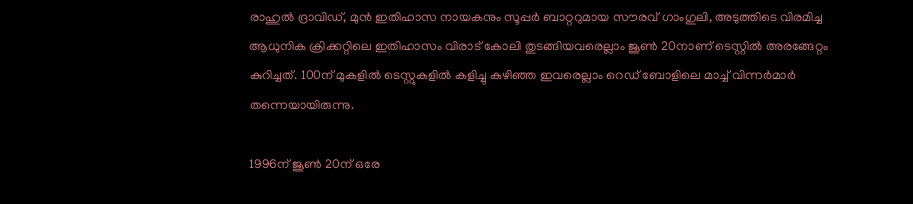രാഹുല്‍ ദ്രാവിഡ്, മുന്‍ ഇതിഹാസ നായകനും സൂപ്പര്‍ ബാറ്ററുമായ സൗരവ് ഗാംഗുലി, അടുത്തിടെ വിരമിച്ച ആധുനിക ക്രിക്കറ്റിലെ ഇതിഹാസം വിരാട് കോലി തുടങ്ങിയവരെല്ലാം ജൂണ്‍ 20നാണ് ടെസ്റ്റില്‍ അരങ്ങേറ്റം കുറിച്ചത്. 100ന് മുകളില്‍ ടെസ്റ്റുകളില്‍ കളിച്ചു കഴിഞ്ഞ ഇവരെല്ലാം റെഡ് ബോളിലെ മാച്ച് വിന്നര്‍മാര്‍ തന്നെയായിരുന്നു.

1996ന് ജൂണ്‍ 20ന് ഒരേ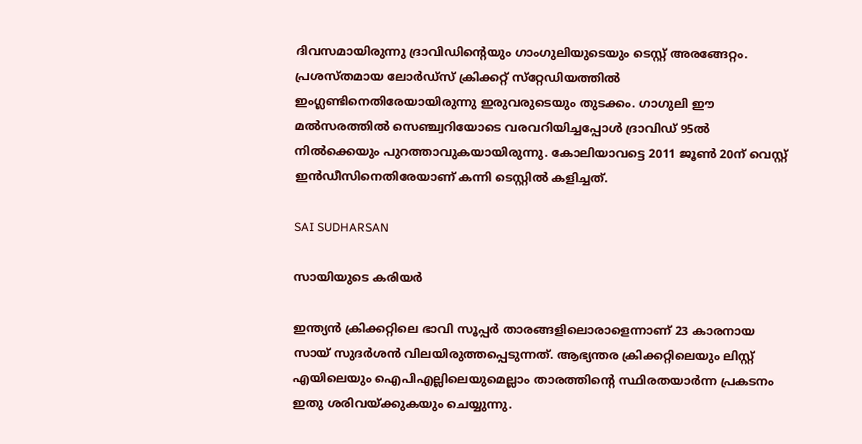ദിവസമായിരുന്നു ദ്രാവിഡിന്റെയും ഗാംഗുലിയുടെയും ടെസ്റ്റ് അരങ്ങേറ്റം. പ്രശസ്തമായ ലോര്‍ഡ്‌സ് ക്രിക്കറ്റ് സ്‌റ്റേഡിയത്തില്‍ ഇംഗ്ലണ്ടിനെതിരേയായിരുന്നു ഇരുവരുടെയും തുടക്കം. ഗാഗുലി ഈ മല്‍സരത്തില്‍ സെഞ്ച്വറിയോടെ വരവറിയിച്ചപ്പോള്‍ ദ്രാവിഡ് 95ല്‍ നില്‍ക്കെയും പുറത്താവുകയായിരുന്നു. കോലിയാവട്ടെ 2011 ജൂണ്‍ 20ന് വെസ്റ്റ് ഇന്‍ഡീസിനെതിരേയാണ് കന്നി ടെസ്റ്റില്‍ കളിച്ചത്.

SAI SUDHARSAN

സായിയുടെ കരിയര്‍

ഇന്ത്യന്‍ ക്രിക്കറ്റിലെ ഭാവി സൂപ്പര്‍ താരങ്ങളിലൊരാളെന്നാണ് 23 കാരനായ സായ് സുദര്‍ശന്‍ വിലയിരുത്തപ്പെടുന്നത്. ആഭ്യന്തര ക്രിക്കറ്റിലെയും ലിസ്റ്റ് എയിലെയും ഐപിഎല്ലിലെയുമെല്ലാം താരത്തിന്റെ സ്ഥിരതയാര്‍ന്ന പ്രകടനം ഇതു ശരിവയ്ക്കുകയും ചെയ്യുന്നു.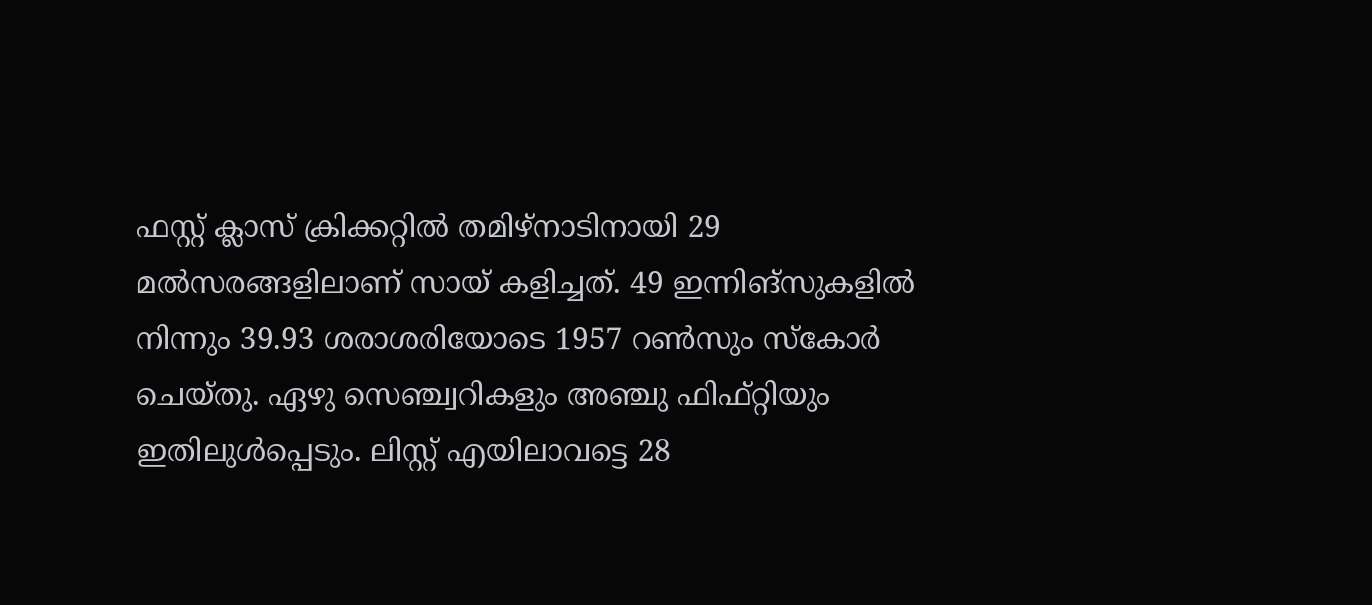ഫസ്റ്റ് ക്ലാസ് ക്രിക്കറ്റില്‍ തമിഴ്‌നാടിനായി 29 മല്‍സരങ്ങളിലാണ് സായ് കളിച്ചത്. 49 ഇന്നിങ്‌സുകളില്‍ നിന്നും 39.93 ശരാശരിയോടെ 1957 റണ്‍സും സ്‌കോര്‍ ചെയ്തു. ഏഴു സെഞ്ച്വറികളും അഞ്ചു ഫിഫ്റ്റിയും ഇതിലുള്‍പ്പെടും. ലിസ്റ്റ് എയിലാവട്ടെ 28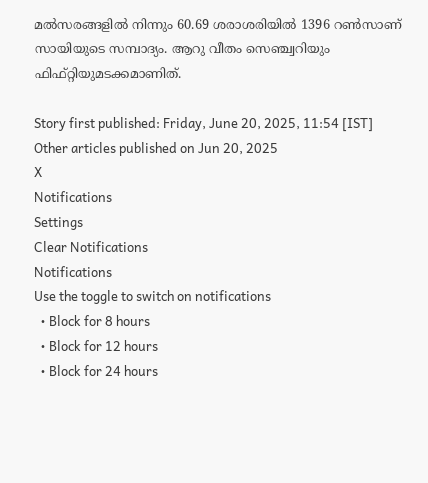മല്‍സരങ്ങളില്‍ നിന്നും 60.69 ശരാശരിയില്‍ 1396 റണ്‍സാണ് സായിയുടെ സമ്പാദ്യം. ആറു വീതം സെഞ്ച്വറിയും ഫിഫ്റ്റിയുമടക്കമാണിത്.

Story first published: Friday, June 20, 2025, 11:54 [IST]
Other articles published on Jun 20, 2025
X
Notifications
Settings
Clear Notifications
Notifications
Use the toggle to switch on notifications
  • Block for 8 hours
  • Block for 12 hours
  • Block for 24 hours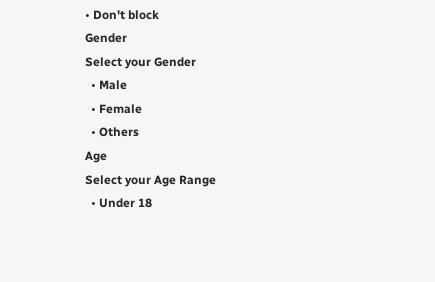• Don't block
Gender
Select your Gender
  • Male
  • Female
  • Others
Age
Select your Age Range
  • Under 18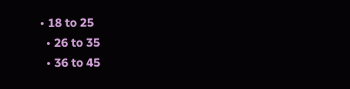• 18 to 25
  • 26 to 35
  • 36 to 45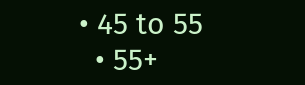• 45 to 55
  • 55+